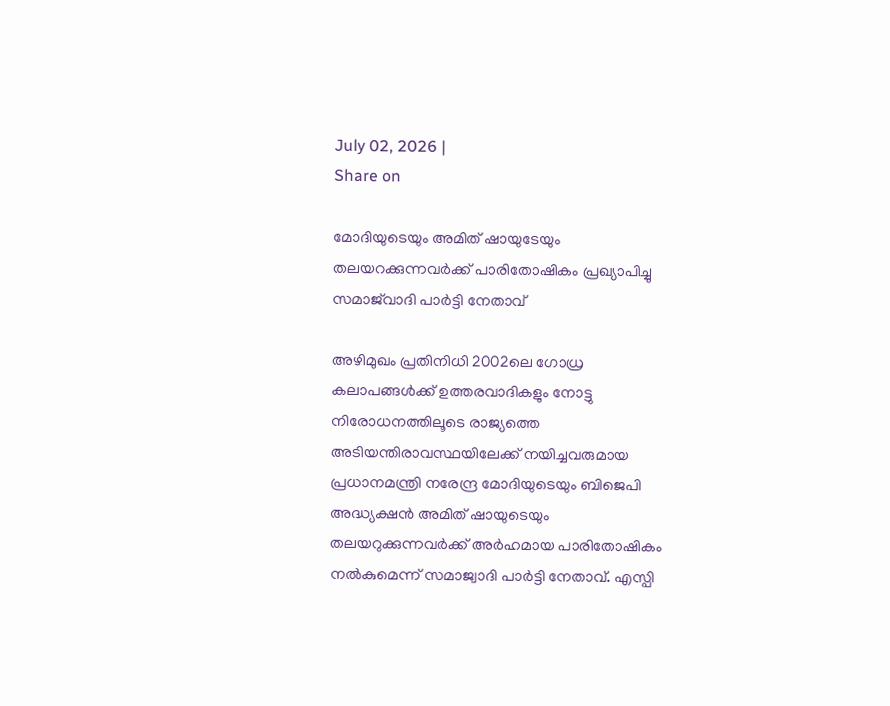July 02, 2026 |
Share on

മോദിയുടെയും അമിത് ഷായുടേയും തലയറക്കുന്നവര്‍ക്ക് പാരിതോഷികം പ്രഖ്യാപിച്ചു സമാജ്‌വാദി പാര്‍ട്ടി നേതാവ്

അഴിമുഖം പ്രതിനിധി 2002ലെ ഗോധ്ര കലാപങ്ങള്‍ക്ക് ഉത്തരവാദികളും നോട്ടു നിരോധനത്തിലൂടെ രാജ്യത്തെ അടിയന്തിരാവസ്ഥയിലേക്ക് നയിച്ചവരുമായ പ്രധാനമന്ത്രി നരേന്ദ്ര മോദിയുടെയും ബിജെപി അദ്ധ്യക്ഷന്‍ അമിത് ഷായുടെയും തലയറുക്കുന്നവര്‍ക്ക് അര്‍ഹമായ പാരിതോഷികം നല്‍കുമെന്ന് സമാജ്വാദി പാര്‍ട്ടി നേതാവ്. എസ്പി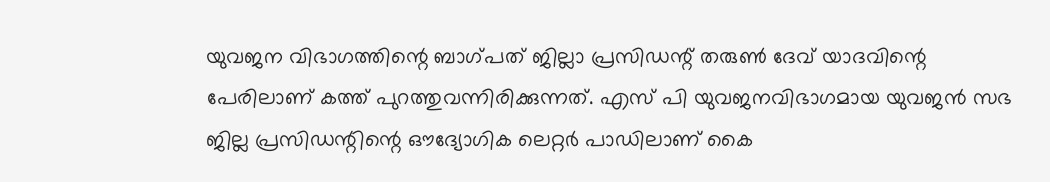യുവജന വിഭാഗത്തിന്റെ ബാഗ്പത് ജില്ലാ പ്രസിഡന്റ് തരുണ്‍ ദേവ് യാദവിന്റെ പേരിലാണ് കത്ത് പുറത്തുവന്നിരിക്കുന്നത്. എസ് പി യുവജനവിഭാഗമായ യുവജന്‍ സഭ ജില്ല പ്രസിഡന്റിന്റെ ഔദ്യോഗിക ലെറ്റര്‍ പാഡിലാണ് കൈ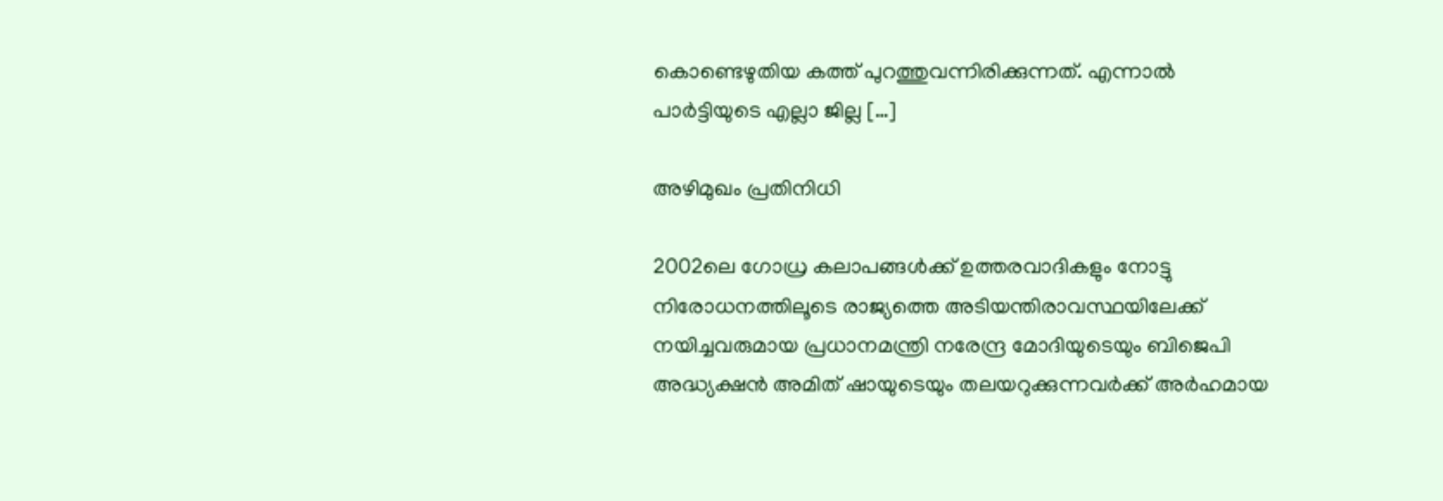കൊണ്ടെഴുതിയ കത്ത് പുറത്തുവന്നിരിക്കുന്നത്. എന്നാല്‍ പാര്‍ട്ടിയുടെ എല്ലാ ജില്ല […]

അഴിമുഖം പ്രതിനിധി

2002ലെ ഗോധ്ര കലാപങ്ങള്‍ക്ക് ഉത്തരവാദികളും നോട്ടു നിരോധനത്തിലൂടെ രാജ്യത്തെ അടിയന്തിരാവസ്ഥയിലേക്ക് നയിച്ചവരുമായ പ്രധാനമന്ത്രി നരേന്ദ്ര മോദിയുടെയും ബിജെപി അദ്ധ്യക്ഷന്‍ അമിത് ഷായുടെയും തലയറുക്കുന്നവര്‍ക്ക് അര്‍ഹമായ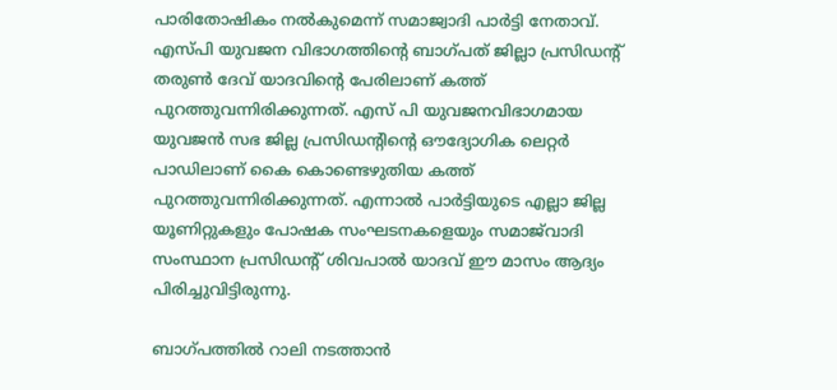പാരിതോഷികം നല്‍കുമെന്ന് സമാജ്വാദി പാര്‍ട്ടി നേതാവ്. എസ്പി യുവജന വിഭാഗത്തിന്റെ ബാഗ്പത് ജില്ലാ പ്രസിഡന്റ് തരുണ്‍ ദേവ് യാദവിന്റെ പേരിലാണ് കത്ത് പുറത്തുവന്നിരിക്കുന്നത്. എസ് പി യുവജനവിഭാഗമായ യുവജന്‍ സഭ ജില്ല പ്രസിഡന്റിന്റെ ഔദ്യോഗിക ലെറ്റര്‍ പാഡിലാണ് കൈ കൊണ്ടെഴുതിയ കത്ത് പുറത്തുവന്നിരിക്കുന്നത്. എന്നാല്‍ പാര്‍ട്ടിയുടെ എല്ലാ ജില്ല യൂണിറ്റുകളും പോഷക സംഘടനകളെയും സമാജ്‌വാദി സംസ്ഥാന പ്രസിഡന്റ് ശിവപാല്‍ യാദവ് ഈ മാസം ആദ്യം പിരിച്ചുവിട്ടിരുന്നു.

ബാഗ്പത്തില്‍ റാലി നടത്താന്‍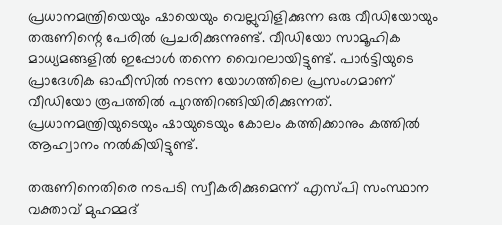പ്രധാനമന്ത്രിയെയും ഷായെയും വെല്ലുവിളിക്കുന്ന ഒരു വീഡിയോയും തരുണിന്റെ പേരില്‍ പ്രചരിക്കുന്നുണ്ട്. വീഡിയോ സാമൂഹിക മാധ്യമങ്ങളില്‍ ഇപ്പോള്‍ തന്നെ വൈറലായിട്ടുണ്ട്. പാര്‍ട്ടിയുടെ പ്രാദേശിക ഓഫീസില്‍ നടന്ന യോഗത്തിലെ പ്രസംഗമാണ് വീഡിയോ രൂപത്തില്‍ പുറത്തിറങ്ങിയിരിക്കുന്നത്. പ്രധാനമന്ത്രിയുടെയും ഷായുടെയും കോലം കത്തിക്കാനും കത്തില്‍ ആഹ്വാനം നല്‍കിയിട്ടുണ്ട്.

തരുണിനെതിരെ നടപടി സ്വീകരിക്കുമെന്ന് എസ്പി സംസ്ഥാന വക്താവ് മുഹമ്മദ്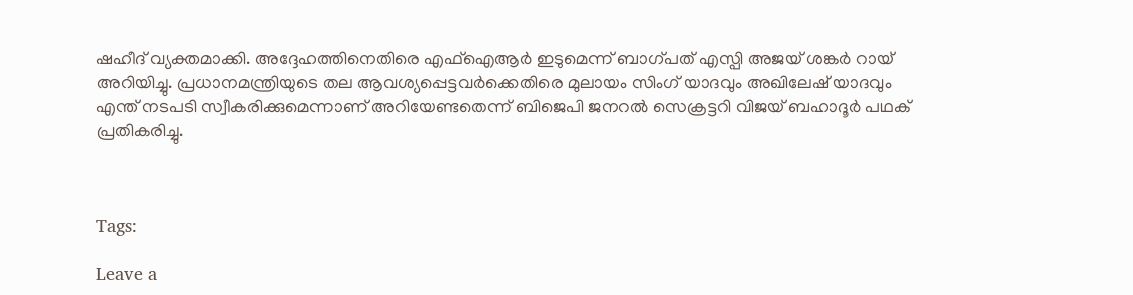ഷഹീദ് വ്യക്തമാക്കി. അദ്ദേഹത്തിനെതിരെ എഫ്‌ഐആര്‍ ഇടുമെന്ന് ബാഗ്പത് എസ്പി അജയ് ശങ്കര്‍ റായ് അറിയിച്ചു. പ്രധാനമന്ത്രിയുടെ തല ആവശ്യപ്പെട്ടവര്‍ക്കെതിരെ മുലായം സിംഗ് യാദവും അഖിലേഷ് യാദവും എന്ത് നടപടി സ്വീകരിക്കുമെന്നാണ് അറിയേണ്ടതെന്ന് ബിജെപി ജനറല്‍ സെക്രട്ടറി വിജയ് ബഹാദൂര്‍ പഥക് പ്രതികരിച്ചു.



Tags:

Leave a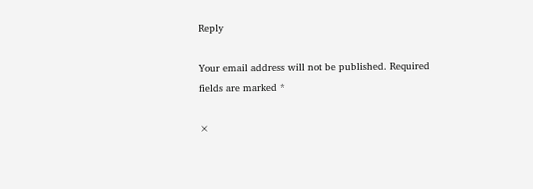Reply

Your email address will not be published. Required fields are marked *

×